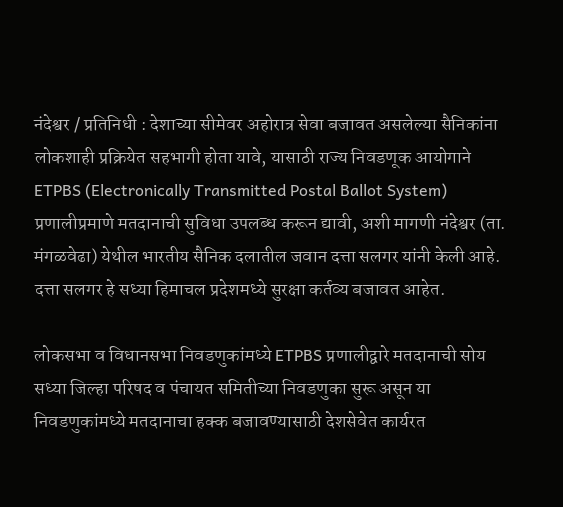नंदेश्वर / प्रतिनिधी : देशाच्या सीमेवर अहोरात्र सेवा बजावत असलेल्या सैनिकांना लोकशाही प्रक्रियेत सहभागी होता यावे, यासाठी राज्य निवडणूक आयोगाने ETPBS (Electronically Transmitted Postal Ballot System) प्रणालीप्रमाणे मतदानाची सुविधा उपलब्ध करून द्यावी, अशी मागणी नंदेश्वर (ता. मंगळवेढा) येथील भारतीय सैनिक दलातील जवान दत्ता सलगर यांनी केली आहे. दत्ता सलगर हे सध्या हिमाचल प्रदेशमध्ये सुरक्षा कर्तव्य बजावत आहेत.

लोकसभा व विधानसभा निवडणुकांमध्ये ETPBS प्रणालीद्वारे मतदानाची सोय
सध्या जिल्हा परिषद व पंचायत समितीच्या निवडणुका सुरू असून या निवडणुकांमध्ये मतदानाचा हक्क बजावण्यासाठी देशसेवेत कार्यरत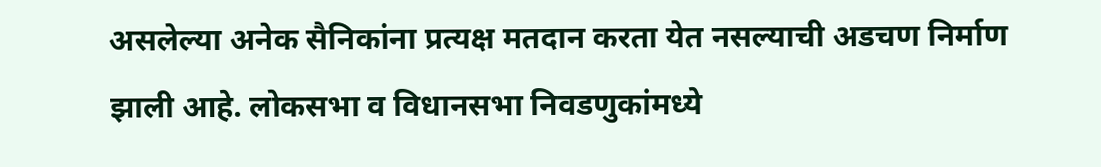असलेल्या अनेक सैनिकांना प्रत्यक्ष मतदान करता येत नसल्याची अडचण निर्माण झाली आहे. लोकसभा व विधानसभा निवडणुकांमध्ये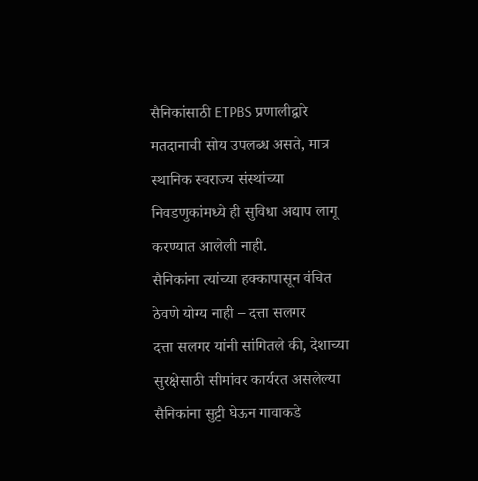सैनिकांसाठी ETPBS प्रणालीद्वारे मतदानाची सोय उपलब्ध असते, मात्र स्थानिक स्वराज्य संस्थांच्या निवडणुकांमध्ये ही सुविधा अद्याप लागू करण्यात आलेली नाही.
सैनिकांना त्यांच्या हक्कापासून वंचित ठेवणे योग्य नाही – दत्ता सलगर
दत्ता सलगर यांनी सांगितले की, देशाच्या सुरक्षेसाठी सीमांवर कार्यरत असलेल्या सैनिकांना सुट्टी घेऊन गावाकडे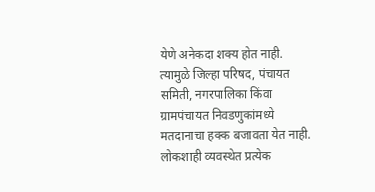येणे अनेकदा शक्य होत नाही. त्यामुळे जिल्हा परिषद, पंचायत समिती, नगरपालिका किंवा ग्रामपंचायत निवडणुकांमध्ये मतदानाचा हक्क बजावता येत नाही. लोकशाही व्यवस्थेत प्रत्येक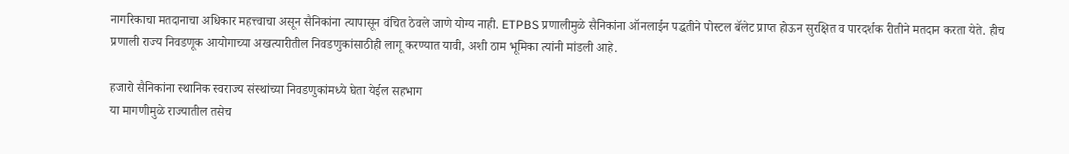नागरिकाचा मतदानाचा अधिकार महत्त्वाचा असून सैनिकांना त्यापासून वंचित ठेवले जाणे योग्य नाही. ETPBS प्रणालीमुळे सैनिकांना ऑनलाईन पद्धतीने पोस्टल बॅलेट प्राप्त होऊन सुरक्षित व पारदर्शक रीतीने मतदान करता येते. हीच प्रणाली राज्य निवडणूक आयोगाच्या अखत्यारीतील निवडणुकांसाठीही लागू करण्यात यावी, अशी ठाम भूमिका त्यांनी मांडली आहे.

हजारो सैनिकांना स्थानिक स्वराज्य संस्थांच्या निवडणुकांमध्ये घेता येईल सहभाग
या मागणीमुळे राज्यातील तसेच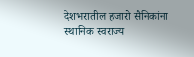देशभरातील हजारो सैनिकांना स्थानिक स्वराज्य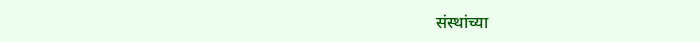संस्थांच्या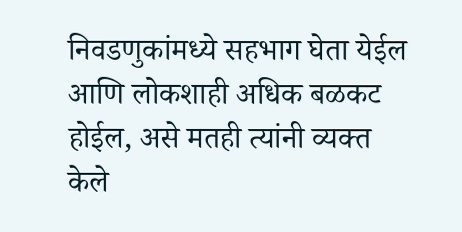निवडणुकांमध्ये सहभाग घेता येईल आणि लोकशाही अधिक बळकट होईल, असे मतही त्यांनी व्यक्त केले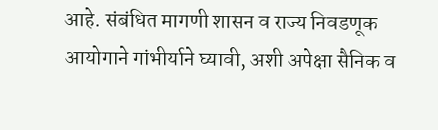आहे. संबंधित मागणी शासन व राज्य निवडणूक आयोगाने गांभीर्याने घ्यावी, अशी अपेक्षा सैनिक व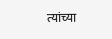त्यांच्या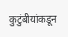कुटुंबीयांकडून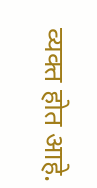व्यक्त होत आहे.